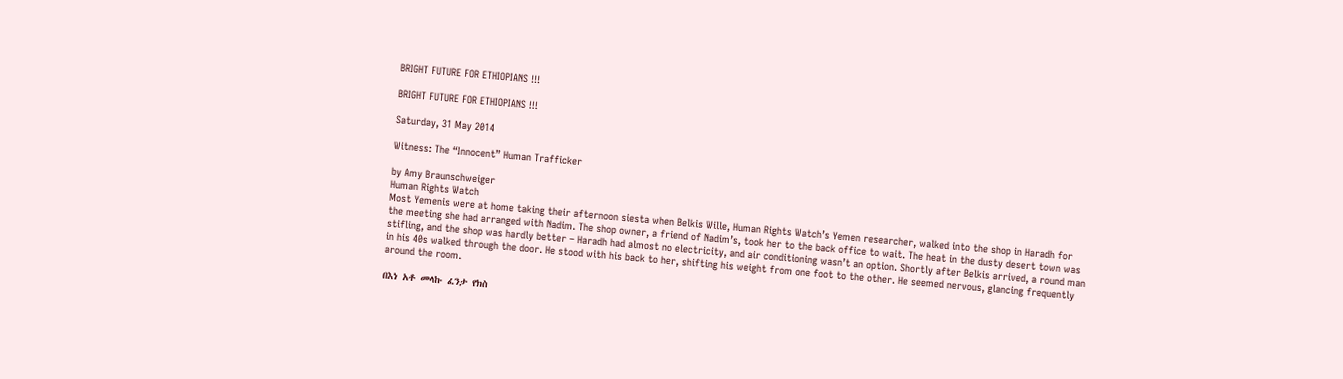BRIGHT FUTURE FOR ETHIOPIANS !!!

BRIGHT FUTURE FOR ETHIOPIANS !!!

Saturday, 31 May 2014

Witness: The “Innocent” Human Trafficker

by Amy Braunschweiger
Human Rights Watch
Most Yemenis were at home taking their afternoon siesta when Belkis Wille, Human Rights Watch’s Yemen researcher, walked into the shop in Haradh for the meeting she had arranged with Nadim. The shop owner, a friend of Nadim’s, took her to the back office to wait. The heat in the dusty desert town was stifling, and the shop was hardly better – Haradh had almost no electricity, and air conditioning wasn’t an option. Shortly after Belkis arrived, a round man in his 40s walked through the door. He stood with his back to her, shifting his weight from one foot to the other. He seemed nervous, glancing frequently around the room.

በእነ አቶ መላኩ ፈንታ የክስ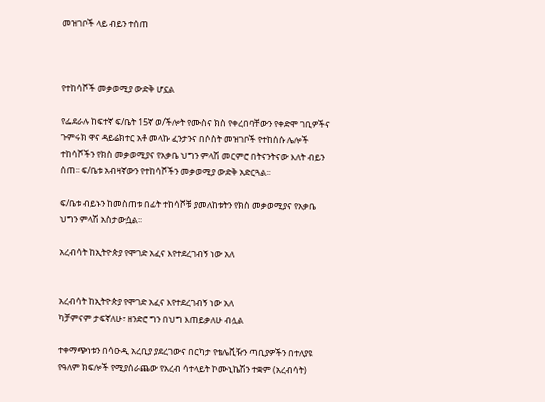መዝገቦች ላይ ብይን ተሰጠ



የተከሳሾች መቃወሚያ ውድቅ ሆኗል

የፌደራሉ ከፍተኛ ፍ/ቤት 15ኛ ወ/ችሎት የሙስና ክስ የቀረበባቸውን የቀድሞ ገቢዎችና ጉምሩክ ዋና ዳይሬክተር አቶ መላኩ ፈንታንና በሶስት መዝገቦች የተከሰሱ ሌሎች ተከሳሾችን የክስ መቃወሚያና የአቃቤ ህግን ምላሽ መርምሮ በትናንትናው እለት ብይን ሰጠ፡፡ ፍ/ቤቱ አብዛኛውን የተከሳሾችን መቃወሚያ ውድቅ አድርጓል፡፡

ፍ/ቤቱ ብይኑን ከመስጠቱ በፊት ተከሳሾቹ ያመለከቱትን የክስ መቃወሚያና የአቃቤ ህግን ምላሽ አስታውሷል፡፡

አረብሳት ከኢትዮጵያ የሞገድ አፈና እየተደረገብኝ ነው አለ


አረብሳት ከኢትዮጵያ የሞገድ አፈና እየተደረገብኝ ነው አለ
ካቻምናም ታፍኛለሁ፣ ዘንድሮ ግን በህግ እጠይቃለሁ ብሏል

ተቀማጭነቱን በሳዑዲ አረቢያ ያደረገውና በርካታ የቴሌቪዥን ጣቢያዎችን በተለያዩ የዓለም ክፍሎች የሚያሰራጨው የአረብ ሳተላይት ኮሙኒኬሽን ተቋም (አረብሳት)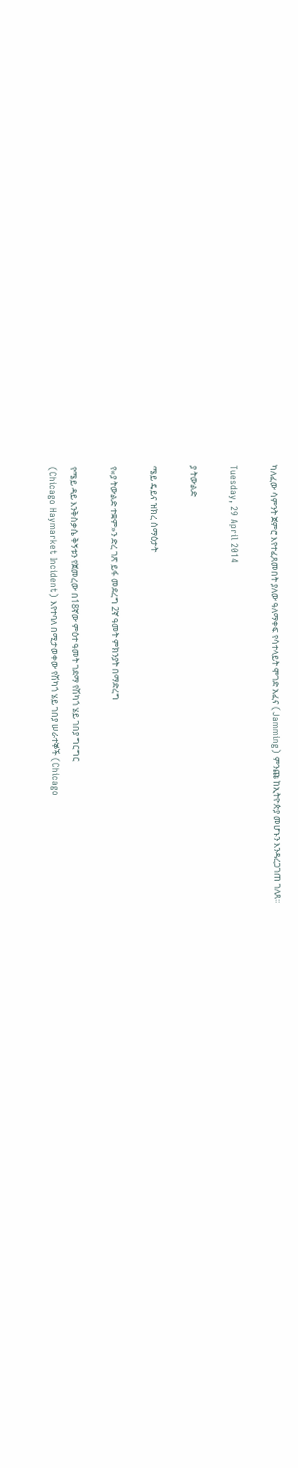ካለፈው ሳምንት ጀምሮ እየተፈጸመበት ያለው ዓለማቀፍ የሳተላይት ሞገድ አፈና (Jamming) ምንጩ ከኢትዮጵያ መሆኑን እንዳረጋገጠ ገለጸ፡፡

Tuesday, 29 April 2014

ያ ትውልድ

ሜይ ዴይና ዝክረ ሰማዕታት

የ«ያ ትውልድ ተቋም»ን ድረ ገጽ ይፋ መደረግ 2ኛ ዓመት ምክንያት በማድረግ

የሜይ ዳይ እንቅስቃሴ ቅኝቱን የጀመረው በ18ኛው ምዕተ ዓመት ገደማ የሽካጎ ሄይ ገበያ ግርግር
(Chicago Haymarket Incident) እየተባለ በሚታወቀው የሽካጎ ሄይ ገበያ ሠራተኞች (Chicago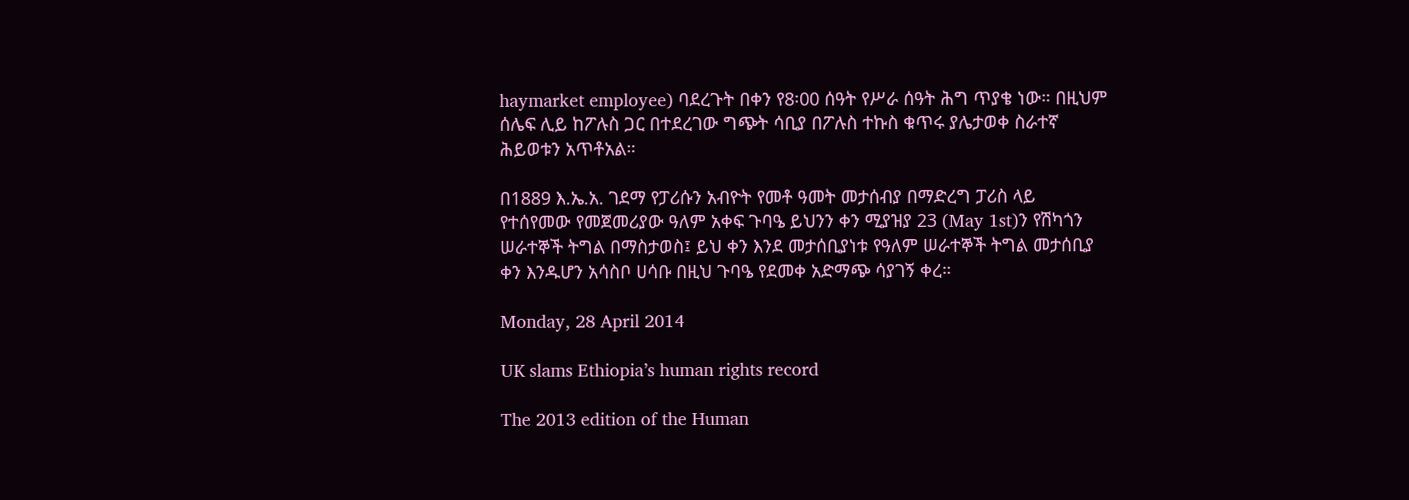haymarket employee) ባደረጉት በቀን የ8፡00 ሰዓት የሥራ ሰዓት ሕግ ጥያቄ ነው። በዚህም
ሰሌፍ ሊይ ከፖሉስ ጋር በተደረገው ግጭት ሳቢያ በፖሉስ ተኩስ ቁጥሩ ያሌታወቀ ስራተኛ
ሕይወቱን አጥቶአል።

በ1889 እ.ኤ.አ. ገደማ የፓሪሱን አብዮት የመቶ ዓመት መታሰብያ በማድረግ ፓሪስ ላይ
የተሰየመው የመጀመሪያው ዓለም አቀፍ ጉባዔ ይህንን ቀን ሚያዝያ 23 (May 1st)ን የሽካጎን
ሠራተኞች ትግል በማስታወስ፤ ይህ ቀን እንደ መታሰቢያነቱ የዓለም ሠራተኞች ትግል መታሰቢያ
ቀን እንዱሆን አሳስቦ ሀሳቡ በዚህ ጉባዔ የደመቀ አድማጭ ሳያገኝ ቀረ።

Monday, 28 April 2014

UK slams Ethiopia’s human rights record

The 2013 edition of the Human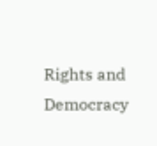Rights and Democracy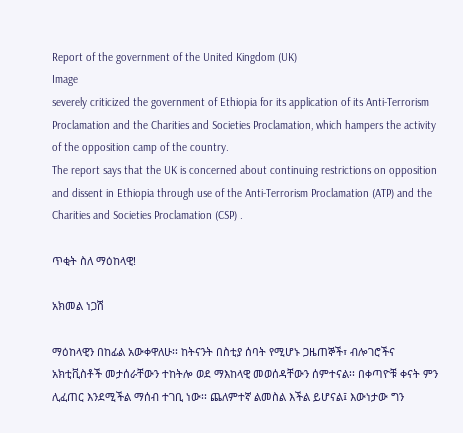Report of the government of the United Kingdom (UK)
Image
severely criticized the government of Ethiopia for its application of its Anti-Terrorism Proclamation and the Charities and Societies Proclamation, which hampers the activity of the opposition camp of the country.
The report says that the UK is concerned about continuing restrictions on opposition and dissent in Ethiopia through use of the Anti-Terrorism Proclamation (ATP) and the Charities and Societies Proclamation (CSP) .

ጥቂት ስለ ማዕከላዊ!

አክመል ነጋሽ

ማዕከላዊን በከፊል አውቀዋለሁ፡፡ ከትናንት በስቲያ ሰባት የሚሆኑ ጋዜጠኞች፣ ብሎገሮችና አክቲቪስቶች መታሰራቸውን ተከትሎ ወደ ማእከላዊ መወሰዳቸውን ሰምተናል፡፡ በቀጣዮቹ ቀናት ምን ሊፈጠር እንደሚችል ማሰብ ተገቢ ነው፡፡ ጨለምተኛ ልመስል እችል ይሆናል፤ እውነታው ግን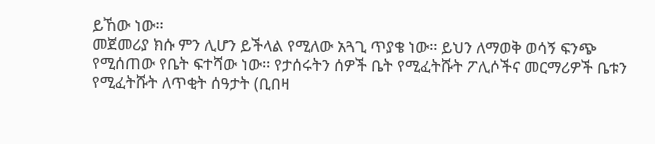ይኸው ነው፡፡
መጀመሪያ ክሱ ምን ሊሆን ይችላል የሚለው አጓጊ ጥያቄ ነው፡፡ ይህን ለማወቅ ወሳኝ ፍንጭ የሚሰጠው የቤት ፍተሻው ነው፡፡ የታሰሩትን ሰዎች ቤት የሚፈትሹት ፖሊሶችና መርማሪዎች ቤቱን የሚፈትሹት ለጥቂት ሰዓታት (ቢበዛ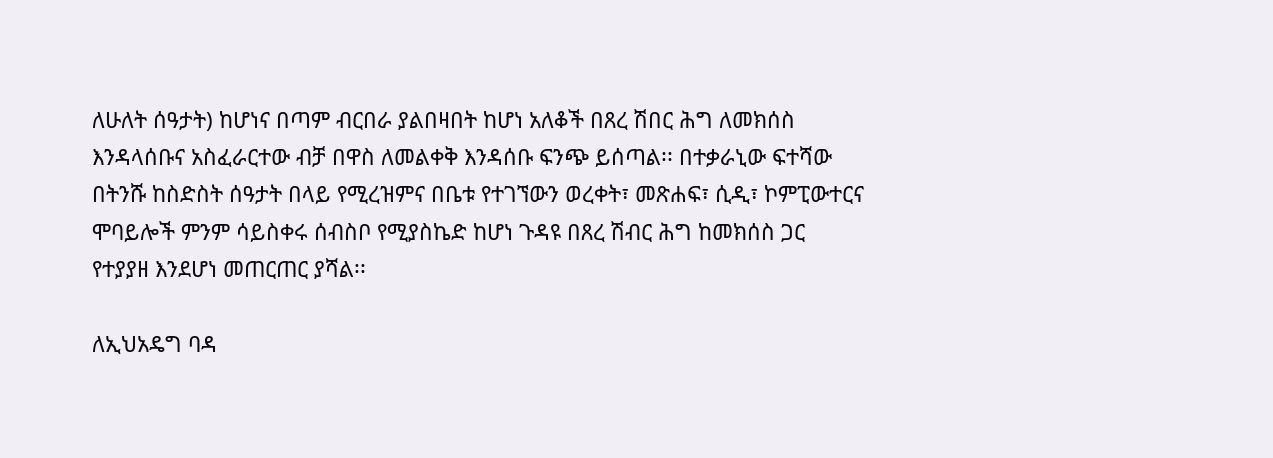ለሁለት ሰዓታት) ከሆነና በጣም ብርበራ ያልበዛበት ከሆነ አለቆች በጸረ ሽበር ሕግ ለመክሰስ እንዳላሰቡና አስፈራርተው ብቻ በዋስ ለመልቀቅ እንዳሰቡ ፍንጭ ይሰጣል፡፡ በተቃራኒው ፍተሻው በትንሹ ከስድስት ሰዓታት በላይ የሚረዝምና በቤቱ የተገኘውን ወረቀት፣ መጽሐፍ፣ ሲዲ፣ ኮምፒውተርና ሞባይሎች ምንም ሳይስቀሩ ሰብስቦ የሚያስኬድ ከሆነ ጉዳዩ በጸረ ሽብር ሕግ ከመክሰስ ጋር የተያያዘ እንደሆነ መጠርጠር ያሻል፡፡

ለኢህአዴግ ባዳ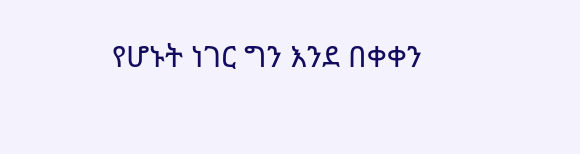የሆኑት ነገር ግን እንደ በቀቀን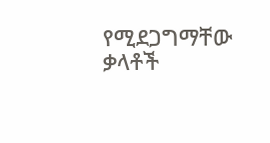የሚደጋግማቸው ቃላቶች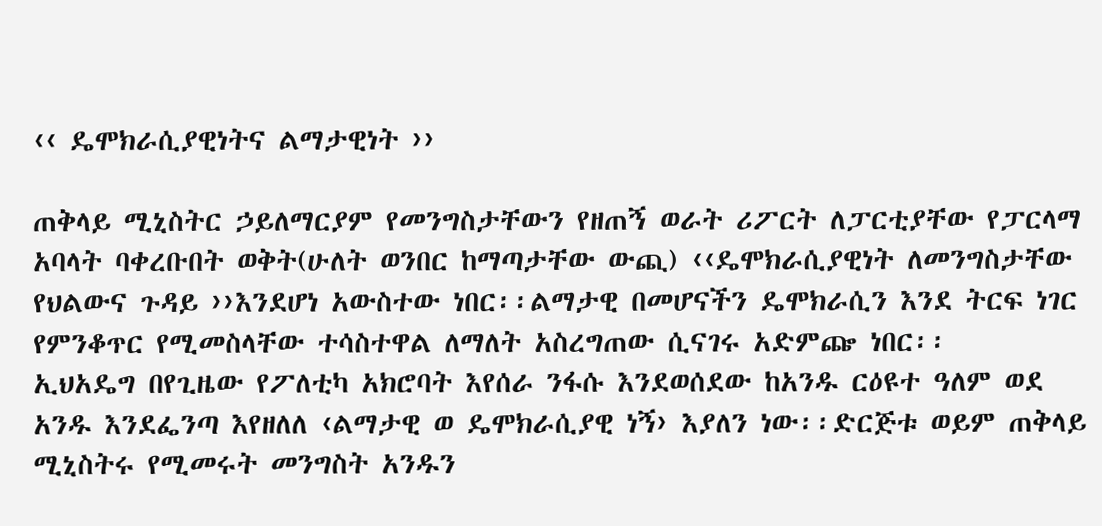‹‹ ዴሞክራሲያዊነትና ልማታዊነት ››

ጠቅላይ ሚኒስትር ኃይለማርያም የመንግስታቸውን የዘጠኝ ወራት ሪፖርት ለፓርቲያቸው የፓርላማ አባላት ባቀረቡበት ወቅት(ሁለት ወንበር ከማጣታቸው ውጪ) ‹‹ዴሞክራሲያዊነት ለመንግስታቸው የህልውና ጉዳይ ››እንደሆነ አውስተው ነበር፡፡ልማታዊ በመሆናችን ዴሞክራሲን እንደ ትርፍ ነገር የምንቆጥር የሚመስላቸው ተሳስተዋል ለማለት አስረግጠው ሲናገሩ አድምጬ ነበር፡፡
ኢህአዴግ በየጊዜው የፖለቲካ አክሮባት እየሰራ ንፋሱ እንደወሰደው ከአንዱ ርዕዩተ ዓለም ወደ አንዱ እንደፌንጣ እየዘለለ ‹ልማታዊ ወ ዴሞክራሲያዊ ነኝ› እያለን ነው፡፡ድርጅቱ ወይም ጠቅላይ ሚኒስትሩ የሚመሩት መንግስት አንዱን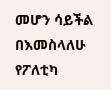መሆን ሳይችል በእመስላለሁ የፖለቲካ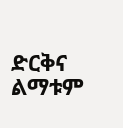ድርቅና ልማቱም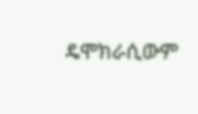ዴሞክራሲውም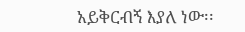አይቅርብኝ እያለ ነው፡፡